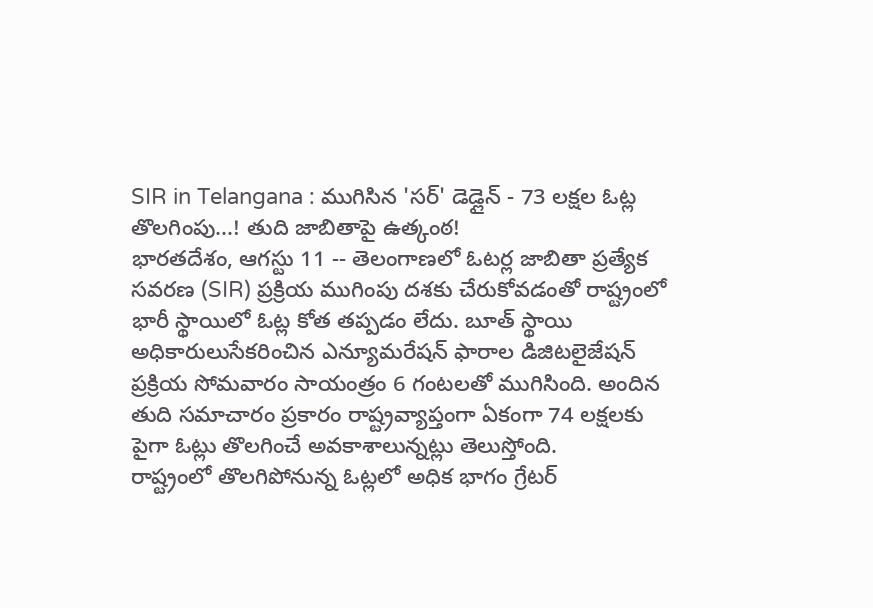SIR in Telangana : ముగిసిన 'సర్' డెడ్లైన్ - 73 లక్షల ఓట్ల తొలగింపు...! తుది జాబితాపై ఉత్కంఠ!
భారతదేశం, ఆగస్టు 11 -- తెలంగాణలో ఓటర్ల జాబితా ప్రత్యేక సవరణ (SIR) ప్రక్రియ ముగింపు దశకు చేరుకోవడంతో రాష్ట్రంలో భారీ స్థాయిలో ఓట్ల కోత తప్పడం లేదు. బూత్ స్థాయి అధికారులుసేకరించిన ఎన్యూమరేషన్ ఫారాల డిజిటలైజేషన్ ప్రక్రియ సోమవారం సాయంత్రం 6 గంటలతో ముగిసింది. అందిన తుది సమాచారం ప్రకారం రాష్ట్రవ్యాప్తంగా ఏకంగా 74 లక్షలకు పైగా ఓట్లు తొలగించే అవకాశాలున్నట్లు తెలుస్తోంది.
రాష్ట్రంలో తొలగిపోనున్న ఓట్లలో అధిక భాగం గ్రేటర్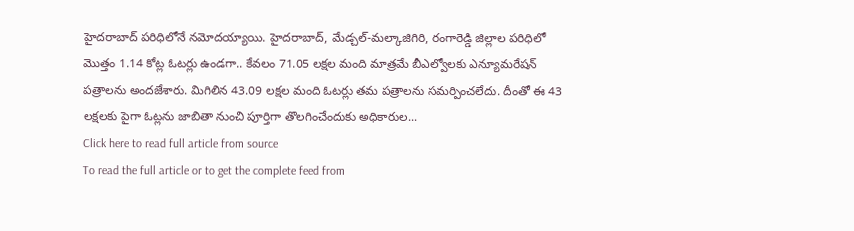హైదరాబాద్ పరిధిలోనే నమోదయ్యాయి. హైదరాబాద్, మేడ్చల్-మల్కాజిగిరి, రంగారెడ్డి జిల్లాల పరిధిలో మొత్తం 1.14 కోట్ల ఓటర్లు ఉండగా.. కేవలం 71.05 లక్షల మంది మాత్రమే బీఎల్వోలకు ఎన్యూమరేషన్ పత్రాలను అందజేశారు. మిగిలిన 43.09 లక్షల మంది ఓటర్లు తమ పత్రాలను సమర్పించలేదు. దీంతో ఈ 43 లక్షలకు పైగా ఓట్లను జాబితా నుంచి పూర్తిగా తొలగించేందుకు అధికారుల...
Click here to read full article from source
To read the full article or to get the complete feed from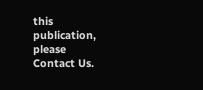this publication, please
Contact Us.